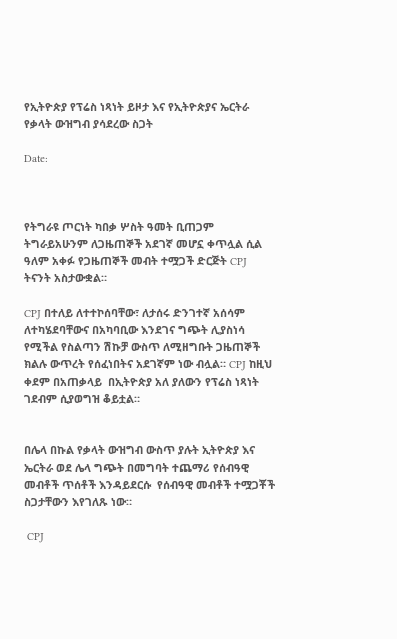የኢትዮጵያ የፕሬስ ነጻነት ይዞታ እና የኢትዮጵያና ኤርትራ የቃላት ውዝግብ ያሳደረው ስጋት

Date:



የትግራዩ ጦርነት ካበቃ ሦስት ዓመት ቢጠጋም ትግራይአሁንም ለጋዜጠኞች አደገኛ መሆኗ ቀጥሏል ሲል ዓለም አቀፉ የጋዜጠኞች መብት ተሟጋች ድርጅት CPJ ትናንት አስታውቋል።

CPJ በተለይ ለተተኮሰባቸው፣ ለታሰሩ ድንገተኛ አሰሳም ለተካሄደባቸውና በአካባቢው እንደገና ግጭት ሊያስነሳ የሚችል የስልጣን ሽኩቻ ውስጥ ለሚዘግቡት ጋዜጠኞች ክልሉ ውጥረት የሰፈነበትና አደገኛም ነው ብሏል። CPJ ከዚህ ቀደም በአጠቃላይ  በኢትዮጵያ አለ ያለውን የፕሬስ ነጻነት ገደብም ሲያወግዝ ቆይቷል።


በሌላ በኩል የቃላት ውዝግብ ውስጥ ያሉት ኢትዮጵያ እና ኤርትራ ወደ ሌላ ግጭት በመግባት ተጨማሪ የሰብዓዊ መብቶች ጥሰቶች እንዳይደርሱ  የሰብዓዊ መብቶች ተሟጋቾች ስጋታቸውን እየገለጹ ነው።

 CPJ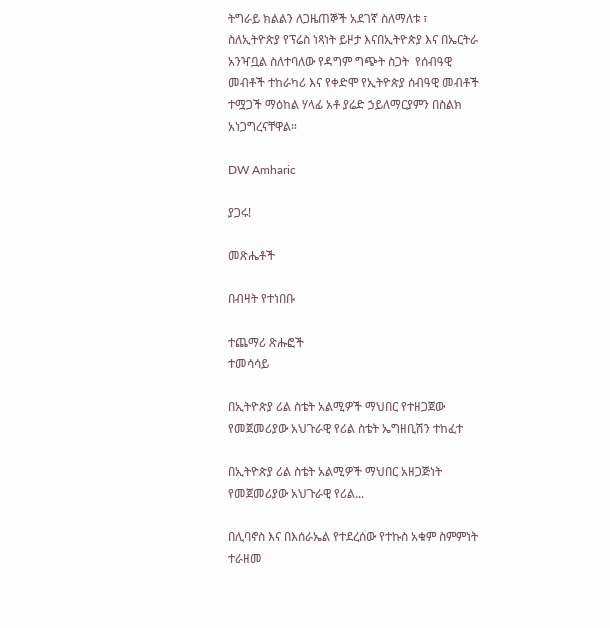ትግራይ ክልልን ለጋዜጠኞች አደገኛ ስለማለቱ ፣ ስለኢትዮጵያ የፕሬስ ነጻነት ይዞታ እናበኢትዮጵያ እና በኤርትራ አንዣቧል ስለተባለው የዳግም ግጭት ስጋት  የሰብዓዊ መብቶች ተከራካሪ እና የቀድሞ የኢትዮጵያ ሰብዓዊ መብቶች ተሟጋች ማዕከል ሃላፊ አቶ ያሬድ ኃይለማርያምን በስልክ አነጋግረናቸዋል።

DW Amharic

ያጋሩ!

መጽሔቶች

በብዛት የተነበቡ

ተጨማሪ ጽሑፎች
ተመሳሳይ

በኢትዮጵያ ሪል ስቴት አልሚዎች ማህበር የተዘጋጀው የመጀመሪያው አህጉራዊ የሪል ስቴት ኤግዘቢሽን ተከፈተ

በኢትዮጵያ ሪል ስቴት አልሚዎች ማህበር አዘጋጅነት የመጀመሪያው አህጉራዊ የሪል...

በሊባኖስ እና በእሰራኤል የተደረሰው የተኩስ አቁም ስምምነት ተራዘመ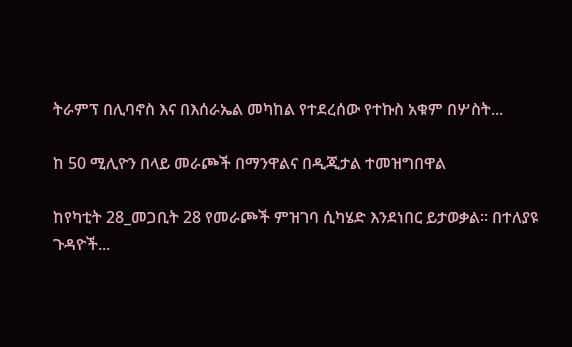ትራምፕ በሊባኖስ እና በእሰራኤል መካከል የተደረሰው የተኩስ አቁም በሦስት...

ከ 50 ሚሊዮን በላይ መራጮች በማንዋልና በዲጂታል ተመዝግበዋል

ከየካቲት 28_መጋቢት 28 የመራጮች ምዝገባ ሲካሄድ እንደነበር ይታወቃል። በተለያዩ ጉዳዮች...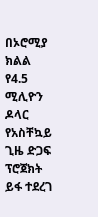በኦሮሚያ ክልል የ4.5 ሚሊዮን ዶላር የአስቸኳይ ጊዜ ድጋፍ ፕሮጀክት ይፋ ተደረገ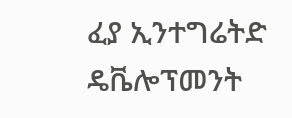ፈያ ኢንተግሬትድ ዴቬሎፕመንት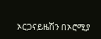ኦርጋናይዜሽን በኦሮሚያ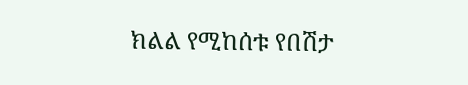ክልል የሚከሰቱ የበሽታ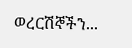ወረርሽኞችን...